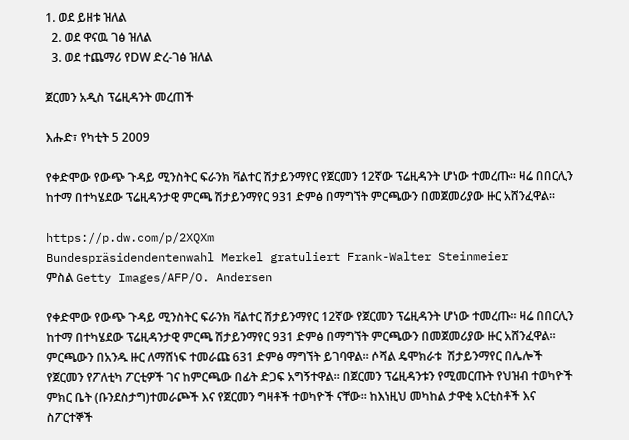1. ወደ ይዘቱ ዝለል
  2. ወደ ዋናዉ ገፅ ዝለል
  3. ወደ ተጨማሪ የDW ድረ-ገፅ ዝለል

ጀርመን አዲስ ፕሬዚዳንት መረጠች

እሑድ፣ የካቲት 5 2009

የቀድሞው የውጭ ጉዳይ ሚንስትር ፍራንክ ቫልተር ሽታይንማየር የጀርመን 12ኛው ፕሬዚዳንት ሆነው ተመረጡ። ዛሬ በበርሊን ከተማ በተካሄደው ፕሬዚዳንታዊ ምርጫ ሽታይንማየር 931 ድምፅ በማግኘት ምርጫውን በመጀመሪያው ዙር አሸንፈዋል።

https://p.dw.com/p/2XQXm
Bundespräsidendentenwahl Merkel gratuliert Frank-Walter Steinmeier
ምስል Getty Images/AFP/O. Andersen

የቀድሞው የውጭ ጉዳይ ሚንስትር ፍራንክ ቫልተር ሽታይንማየር 12ኛው የጀርመን ፕሬዚዳንት ሆነው ተመረጡ። ዛሬ በበርሊን ከተማ በተካሄደው ፕሬዚዳንታዊ ምርጫ ሽታይንማየር 931 ድምፅ በማግኘት ምርጫውን በመጀመሪያው ዙር አሸንፈዋል። ምርጫውን በአንዱ ዙር ለማሸነፍ ተመራጩ 631 ድምፅ ማግኘት ይገባዋል። ሶሻል ዴሞክራቱ  ሽታይንማየር በሌሎች የጀርመን የፖለቲካ ፖርቲዎች ገና ከምርጫው በፊት ድጋፍ አግኝተዋል። በጀርመን ፕሬዚዳንቱን የሚመርጡት የህዝብ ተወካዮች ምክር ቤት (ቡንደስታግ)ተመራጮች እና የጀርመን ግዛቶች ተወካዮች ናቸው። ከእነዚህ መካከል ታዋቂ አርቲስቶች እና ስፖርተኞች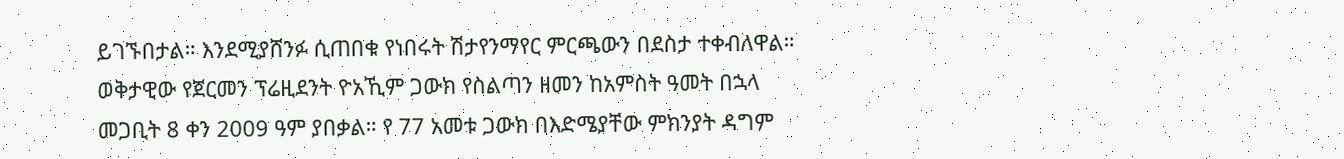ይገኙበታል። እንደሚያሸንፉ ሲጠበቁ የነበሩት ሽታየንማየር ምርጫውን በደስታ ተቀብለዋል። ወቅታዊው የጀርመን ፕሬዚደንት ዮአኺም ጋውክ የስልጣን ዘመን ከአምስት ዓመት በኋላ መጋቢት 8 ቀን 2009 ዓም ያበቃል። የ 77 አመቱ ጋውክ በእድሜያቸው ምክንያት ዳግም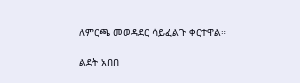ለምርጫ መወዳደር ሳይፈልጉ ቀርተዋል።

ልደት አበበ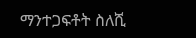ማንተጋፍቶት ስለሺ